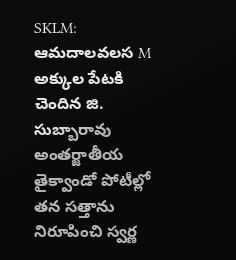SKLM: ఆమదాలవలస M అక్కుల పేటకి చెందిన జి. సుబ్బారావు అంతర్జాతీయ తైక్వాండో పోటీల్లో తన సత్తాను నిరూపించి స్వర్ణ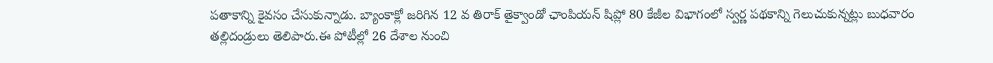పతాకాన్ని కైవసం చేసుకున్నాడు. బ్యాంకాక్లో జరిగిన 12 వ తిరాక్ తైక్వాండో ఛాంపియన్ షిప్లో 80 కేజీల విభాగంలో స్వర్ణ పథకాన్ని గెలుచుకున్నట్లు బుధవారం తల్లిదండ్రులు తెలిపారు.ఈ పోటీల్లో 26 దేశాల నుంచి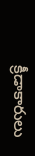క్రీడాకారులు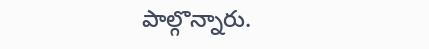పాల్గొన్నారు.